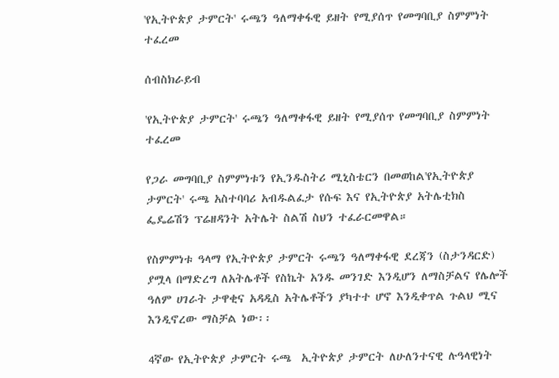'የኢትዮጵያ ታምርት' ሩጫን ዓለማቀፋዊ ይዘት የሚያሰጥ የመግባቢያ ስምምነት ተፈረመ

ሰብስክራይብ

'የኢትዮጵያ ታምርት' ሩጫን ዓለማቀፋዊ ይዘት የሚያሰጥ የመግባቢያ ስምምነት ተፈረመ

የጋራ መግባቢያ ስምምነቱን የኢንዱስትሪ ሚኒስቴርን በመወከል'የኢትዮጵያ ታምርት' ሩጫ አስተባባሪ አብዱልፈታ የሱፍ እና የኢትዮጵያ አትሌቲክስ ፌዴሬሽን ፕሬዘዳንት አትሌት ስልሽ ስህን ተፈራርመዋል።

የስምምነቱ ዓላማ የኢትዮጵያ ታምርት ሩጫን ዓለማቀፋዊ ደረጃን (ስታንዳርድ) ያሟላ በማድረግ ለአትሌቶች የስኬት አንዱ መንገድ እንዲሆን ለማስቻልና የሌሎች ዓለም ሀገራት ታዋቂና አዳዲስ አትሌቶችን ያካተተ ሆኖ እንዲቀጥል ጉልህ ሚና እንዲኖረው ማስቻል ነው፡፡

4ኛው የኢትዮጵያ ታምርት ሩጫ  ኢትዮጵያ ታምርት ለሁለንተናዊ ሉዓላዊነት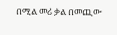በሚል መሪ ቃል በመጪው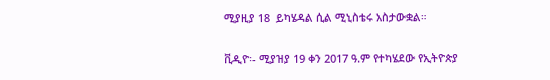ሚያዚያ 18  ይካሄዳል ሲል ሚኒስቴሩ አስታውቋል።

ቪዲዮ፡- ሚያዝያ 19 ቀን 2017 ዓ.ም የተካሄደው የኢትዮጵያ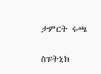ታምርት ሩጫ

ስፑትኒክ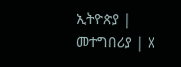ኢትዮጵያ | መተግበሪያ | X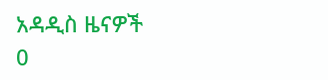አዳዲስ ዜናዎች
0